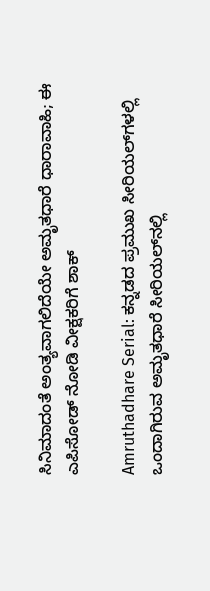ಸಿನಿಮಾದಂತೆ ಅಂತ್ಯವಾಗಲಿದೆಯೇ ಅಮೃತಧಾರೆ ಧಾರಾವಾಹಿ; ಈ ಎಪಿಸೋಡ್‌ ನೋಡಿ ವೀಕ್ಷಕರಿಗೆ ಶಾಕ್

Amruthadhare Serial: ಕನ್ನಡದ ಪ್ರಮುಖ ಸೀರಿಯಲ್‌ಗಳಲ್ಲಿ ಒಂದಾಗಿರುವ ಅಮೃತಧಾರೆ ಸೀರಿಯಲ್‌ನಲ್ಲಿ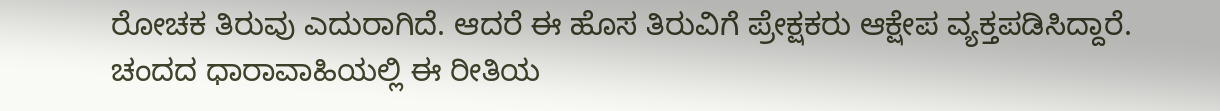ರೋಚಕ ತಿರುವು ಎದುರಾಗಿದೆ. ಆದರೆ ಈ ಹೊಸ ತಿರುವಿಗೆ ಪ್ರೇಕ್ಷಕರು ಆಕ್ಷೇಪ ವ್ಯಕ್ತಪಡಿಸಿದ್ದಾರೆ. ಚಂದದ ಧಾರಾವಾಹಿಯಲ್ಲಿ ಈ ರೀತಿಯ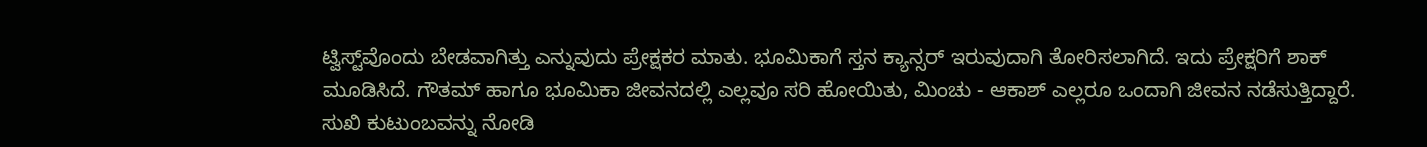ಟ್ವಿಸ್ಟ್‌ವೊಂದು ಬೇಡವಾಗಿತ್ತು ಎನ್ನುವುದು ಪ್ರೇಕ್ಷಕರ ಮಾತು. ಭೂಮಿಕಾಗೆ ಸ್ತನ ಕ್ಯಾನ್ಸರ್ ಇರುವುದಾಗಿ ತೋರಿಸಲಾಗಿದೆ. ಇದು ಪ್ರೇಕ್ಷರಿಗೆ ಶಾಕ್ ಮೂಡಿಸಿದೆ. ಗೌತಮ್ ಹಾಗೂ ಭೂಮಿಕಾ ಜೀವನದಲ್ಲಿ ಎಲ್ಲವೂ ಸರಿ ಹೋಯಿತು, ಮಿಂಚು - ಆಕಾಶ್ ಎಲ್ಲರೂ ಒಂದಾಗಿ ಜೀವನ ನಡೆಸುತ್ತಿದ್ದಾರೆ. ಸುಖಿ ಕುಟುಂಬವನ್ನು ನೋಡಿ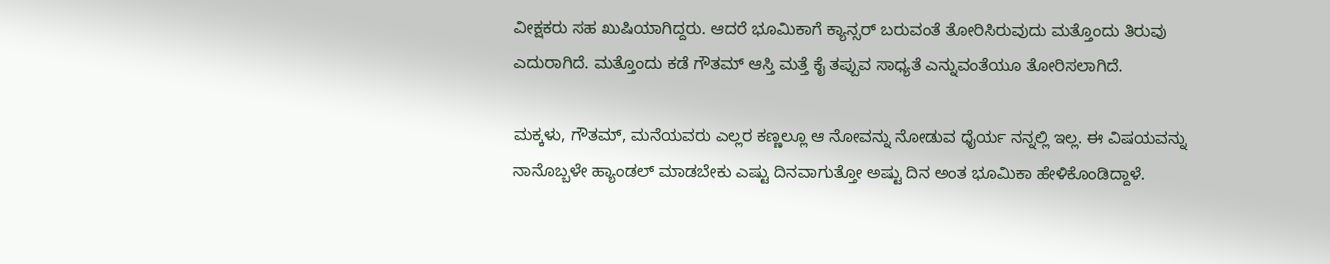ವೀಕ್ಷಕರು ಸಹ ಖುಷಿಯಾಗಿದ್ದರು. ಆದರೆ ಭೂಮಿಕಾಗೆ ಕ್ಯಾನ್ಸರ್ ಬರುವಂತೆ ತೋರಿಸಿರುವುದು ಮತ್ತೊಂದು ತಿರುವು ಎದುರಾಗಿದೆ. ಮತ್ತೊಂದು ಕಡೆ ಗೌತಮ್ ಆಸ್ತಿ ಮತ್ತೆ ಕೈ ತಪ್ಪುವ ಸಾಧ್ಯತೆ ಎನ್ನುವಂತೆಯೂ ತೋರಿಸಲಾಗಿದೆ.

ಮಕ್ಕಳು, ಗೌತಮ್, ಮನೆಯವರು ಎಲ್ಲರ ಕಣ್ಣಲ್ಲೂ ಆ ನೋವನ್ನು ನೋಡುವ ಧೈರ್ಯ ನನ್ನಲ್ಲಿ ಇಲ್ಲ. ಈ ವಿಷಯವನ್ನು ನಾನೊಬ್ಬಳೇ ಹ್ಯಾಂಡಲ್ ಮಾಡಬೇಕು ಎಷ್ಟು ದಿನವಾಗುತ್ತೋ ಅಷ್ಟು ದಿನ ಅಂತ ಭೂಮಿಕಾ ಹೇಳಿಕೊಂಡಿದ್ದಾಳೆ.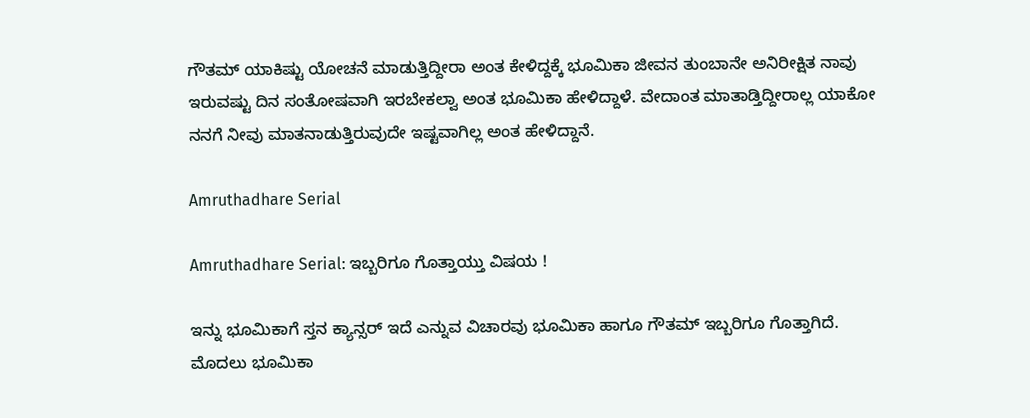ಗೌತಮ್‌ ಯಾಕಿಷ್ಟು ಯೋಚನೆ ಮಾಡುತ್ತಿದ್ದೀರಾ ಅಂತ ಕೇಳಿದ್ದಕ್ಕೆ ಭೂಮಿಕಾ ಜೀವನ ತುಂಬಾನೇ ಅನಿರೀಕ್ಷಿತ ನಾವು ಇರುವಷ್ಟು ದಿನ ಸಂತೋಷವಾಗಿ ಇರಬೇಕಲ್ವಾ ಅಂತ ಭೂಮಿಕಾ ಹೇಳಿದ್ದಾಳೆ. ವೇದಾಂತ ಮಾತಾಡ್ತಿದ್ದೀರಾಲ್ಲ ಯಾಕೋ ನನಗೆ ನೀವು ಮಾತನಾಡುತ್ತಿರುವುದೇ ಇಷ್ಟವಾಗಿಲ್ಲ ಅಂತ ಹೇಳಿದ್ದಾನೆ.

Amruthadhare Serial

Amruthadhare Serial: ಇಬ್ಬರಿಗೂ ಗೊತ್ತಾಯ್ತು ವಿಷಯ !

ಇನ್ನು ಭೂಮಿಕಾಗೆ ಸ್ತನ ಕ್ಯಾನ್ಸರ್ ಇದೆ ಎನ್ನುವ ವಿಚಾರವು ಭೂಮಿಕಾ ಹಾಗೂ ಗೌತಮ್ ಇಬ್ಬರಿಗೂ ಗೊತ್ತಾಗಿದೆ. ಮೊದಲು ಭೂಮಿಕಾ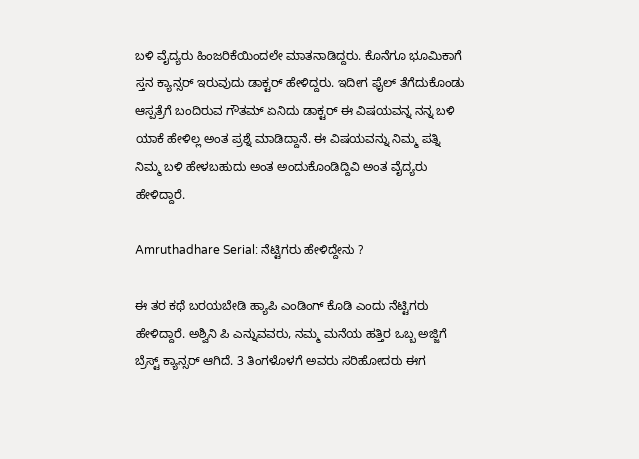ಬಳಿ ವೈದ್ಯರು ಹಿಂಜರಿಕೆಯಿಂದಲೇ ಮಾತನಾಡಿದ್ದರು. ಕೊನೆಗೂ ಭೂಮಿಕಾಗೆ ಸ್ತನ ಕ್ಯಾನ್ಸರ್ ಇರುವುದು ಡಾಕ್ಟರ್ ಹೇಳಿದ್ದರು. ಇದೀಗ ಫೈಲ್ ತೆಗೆದುಕೊಂಡು ಆಸ್ಪತ್ರೆಗೆ ಬಂದಿರುವ ಗೌತಮ್ ಏನಿದು ಡಾಕ್ಟರ್ ಈ ವಿಷಯವನ್ನ ನನ್ನ ಬಳಿ ಯಾಕೆ ಹೇಳಿಲ್ಲ ಅಂತ ಪ್ರಶ್ನೆ ಮಾಡಿದ್ದಾನೆ. ಈ ವಿಷಯವನ್ನು ನಿಮ್ಮ ಪತ್ನಿ ನಿಮ್ಮ ಬಳಿ ಹೇಳಬಹುದು ಅಂತ ಅಂದುಕೊಂಡಿದ್ದಿವಿ ಅಂತ ವೈದ್ಯರು ಹೇಳಿದ್ದಾರೆ.

Amruthadhare Serial: ನೆಟ್ಟಿಗರು ಹೇಳಿದ್ದೇನು ?

ಈ ತರ ಕಥೆ ಬರಯಬೇಡಿ ಹ್ಯಾಪಿ ಎಂಡಿಂಗ್ ಕೊಡಿ ಎಂದು ನೆಟ್ಟಿಗರು ಹೇಳಿದ್ದಾರೆ. ಅಶ್ವಿನಿ ಪಿ ಎನ್ನುವವರು, ನಮ್ಮ ಮನೆಯ ಹತ್ತಿರ ಒಬ್ಬ ಅಜ್ಜಿಗೆ ಬ್ರೆಸ್ಟ್ ಕ್ಯಾನ್ಸರ್ ಆಗಿದೆ. 3 ತಿಂಗಳೊಳಗೆ ಅವರು ಸರಿಹೋದರು ಈಗ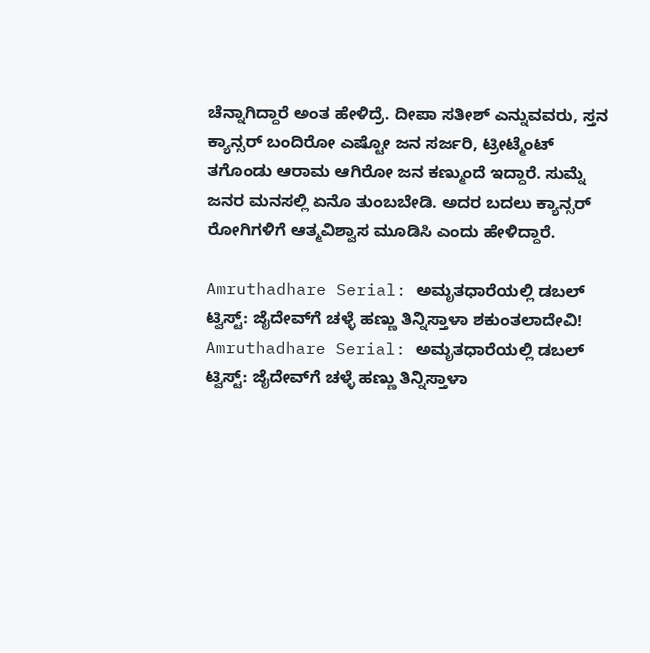ಚೆನ್ನಾಗಿದ್ದಾರೆ ಅಂತ ಹೇಳಿದ್ರೆ. ದೀಪಾ ಸತೀಶ್ ಎನ್ನುವವರು, ಸ್ತನ ಕ್ಯಾನ್ಸರ್ ಬಂದಿರೋ ಎಷ್ಟೋ ಜನ ಸರ್ಜರಿ, ಟ್ರೀಟ್ಮೆಂಟ್ ತಗೊಂಡು ಆರಾಮ ಆಗಿರೋ ಜನ ಕಣ್ಮುಂದೆ ಇದ್ದಾರೆ. ಸುಮ್ನೆ ಜನರ ಮನಸಲ್ಲಿ ಏನೊ ತುಂಬಬೇಡಿ. ಅದರ ಬದಲು ಕ್ಯಾನ್ಸರ್ ರೋಗಿಗಳಿಗೆ ಆತ್ಮವಿಶ್ವಾಸ ಮೂಡಿಸಿ ಎಂದು ಹೇಳಿದ್ದಾರೆ.

Amruthadhare Serial: ಅಮೃತಧಾರೆಯಲ್ಲಿ ಡಬಲ್ ಟ್ವಿಸ್ಟ್‌: ಜೈದೇವ್‌ಗೆ ಚಳ್ಳೆ ಹಣ್ಣು ತಿನ್ನಿಸ್ತಾಳಾ ಶಕುಂತಲಾದೇವಿ!
Amruthadhare Serial: ಅಮೃತಧಾರೆಯಲ್ಲಿ ಡಬಲ್ ಟ್ವಿಸ್ಟ್‌: ಜೈದೇವ್‌ಗೆ ಚಳ್ಳೆ ಹಣ್ಣು ತಿನ್ನಿಸ್ತಾಳಾ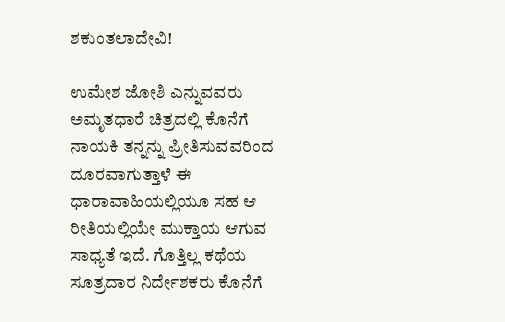ಶಕುಂತಲಾದೇವಿ!

ಉಮೇಶ ಜೋಶಿ ಎನ್ನುವವರು ಅಮೃತಧಾರೆ ಚಿತ್ರದಲ್ಲಿ ಕೊನೆಗೆ ನಾಯಕಿ ತನ್ನನ್ನು ಪ್ರೀತಿಸುವವರಿಂದ ದೂರವಾಗುತ್ತಾಳೆ ಈ ಧಾರಾವಾಹಿಯಲ್ಲಿಯೂ ಸಹ ಆ ರೀತಿಯಲ್ಲಿಯೇ ಮುಕ್ತಾಯ ಆಗುವ ಸಾಧ್ಯತೆ ಇದೆ. ಗೊತ್ತಿಲ್ಲ ಕಥೆಯ ಸೂತ್ರದಾರ ನಿರ್ದೇಶಕರು ಕೊನೆಗೆ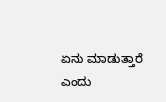ಏನು ಮಾಡುತ್ತಾರೆ ಎಂದು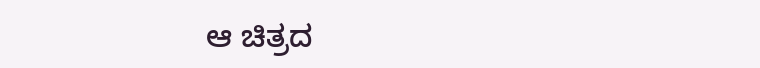ಆ ಚಿತ್ರದ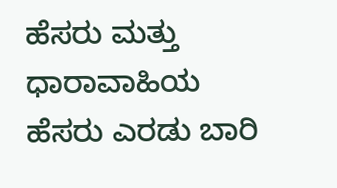ಹೆಸರು ಮತ್ತು ಧಾರಾವಾಹಿಯ ಹೆಸರು ಎರಡು ಬಾರಿ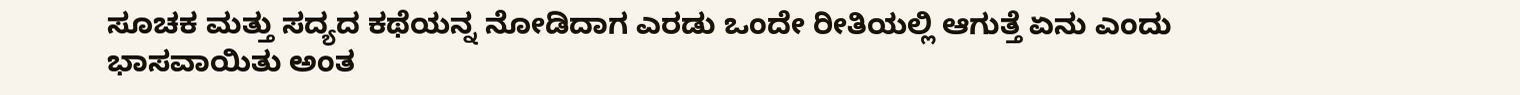ಸೂಚಕ ಮತ್ತು ಸದ್ಯದ ಕಥೆಯನ್ನ ನೋಡಿದಾಗ ಎರಡು ಒಂದೇ ರೀತಿಯಲ್ಲಿ ಆಗುತ್ತೆ ಏನು ಎಂದು ಭಾಸವಾಯಿತು ಅಂತ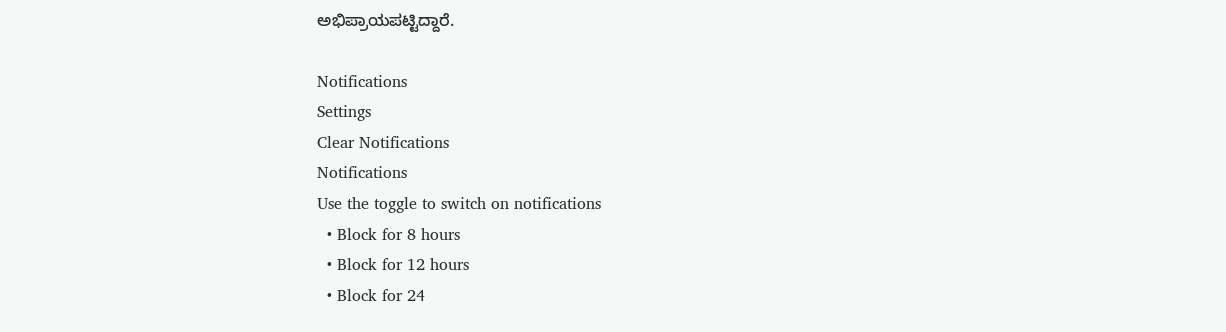ಅಭಿಪ್ರಾಯಪಟ್ಟಿದ್ದಾರೆ.

Notifications
Settings
Clear Notifications
Notifications
Use the toggle to switch on notifications
  • Block for 8 hours
  • Block for 12 hours
  • Block for 24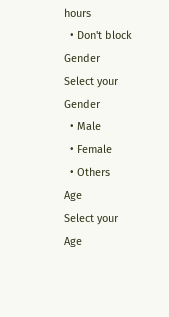hours
  • Don't block
Gender
Select your Gender
  • Male
  • Female
  • Others
Age
Select your Age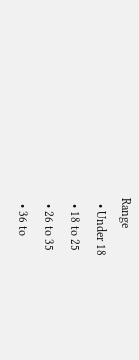Range
  • Under 18
  • 18 to 25
  • 26 to 35
  • 36 to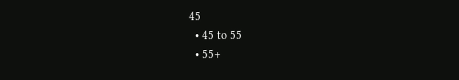45
  • 45 to 55
  • 55+